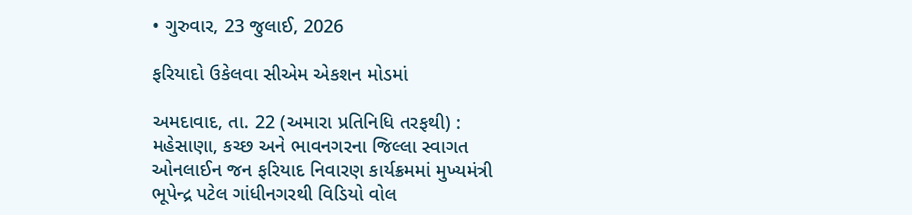• ગુરુવાર, 23 જુલાઈ, 2026

ફરિયાદો ઉકેલવા સીએમ એકશન મોડમાં

અમદાવાદ, તા. 22 (અમારા પ્રતિનિધિ તરફથી) : મહેસાણા, કચ્છ અને ભાવનગરના જિલ્લા સ્વાગત ઓનલાઈન જન ફરિયાદ નિવારણ કાર્યક્રમમાં મુખ્યમંત્રી ભૂપેન્દ્ર પટેલ ગાંધીનગરથી વિડિયો વોલ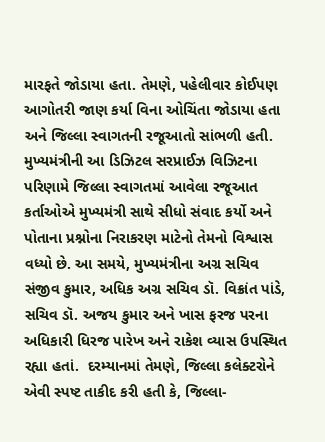મારફતે જોડાયા હતા. તેમણે, પહેલીવાર કોઈપણ આગોતરી જાણ કર્યા વિના ઓચિંતા જોડાયા હતા અને જિલ્લા સ્વાગતની રજૂઆતો સાંભળી હતી. મુખ્યમંત્રીની આ ડિઝિટલ સરપ્રાઈઝ વિઝિટના પરિણામે જિલ્લા સ્વાગતમાં આવેલા રજૂઆત કર્તાઓએ મુખ્યમંત્રી સાથે સીધો સંવાદ કર્યો અને પોતાના પ્રશ્નોના નિરાકરણ માટેનો તેમનો વિશ્વાસ વધ્યો છે. આ સમયે, મુખ્યમંત્રીના અગ્ર સચિવ સંજીવ કુમાર, અધિક અગ્ર સચિવ ડૉ. વિક્રાંત પાંડે, સચિવ ડૉ. અજય કુમાર અને ખાસ ફરજ પરના અધિકારી ધિરજ પારેખ અને રાકેશ વ્યાસ ઉપસ્થિત રહ્યા હતાં.  દરમ્યાનમાં તેમણે, જિલ્લા કલેક્ટરોને એવી સ્પષ્ટ તાકીદ કરી હતી કે, જિલ્લા-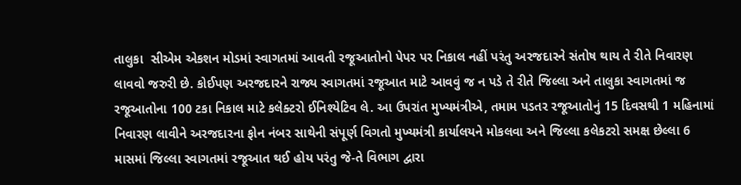તાલુકા  સીએમ એકશન મોડમાં સ્વાગતમાં આવતી રજૂઆતોનો પેપર પર નિકાલ નહીં પરંતુ અરજદારને સંતોષ થાય તે રીતે નિવારણ લાવવો જરુરી છે. કોઈપણ અરજદારને રાજ્ય સ્વાગતમાં રજૂઆત માટે આવવું જ ન પડે તે રીતે જિલ્લા અને તાલુકા સ્વાગતમાં જ રજૂઆતોના 100 ટકા નિકાલ માટે કલેક્ટરો ઈનિશ્યેટિવ લે. આ ઉપરાંત મુખ્યમંત્રીએ, તમામ પડતર રજૂઆતોનું 15 દિવસથી 1 મહિનામાં નિવારણ લાવીને અરજદારના ફોન નંબર સાથેની સંપૂર્ણ વિગતો મુખ્યમંત્રી કાર્યાલયને મોકલવા અને જિલ્લા કલેકટરો સમક્ષ છેલ્લા 6 માસમાં જિલ્લા સ્વાગતમાં રજૂઆત થઈ હોય પરંતુ જે-તે વિભાગ દ્વારા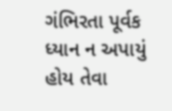ગંભિરતા પૂર્વક ધ્યાન ન અપાયું હોય તેવા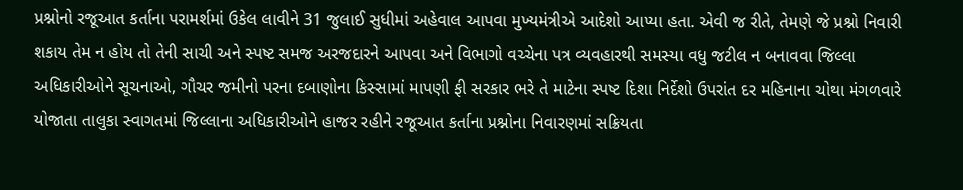પ્રશ્નોનો રજૂઆત કર્તાના પરામર્શમાં ઉકેલ લાવીને 31 જુલાઈ સુધીમાં અહેવાલ આપવા મુખ્યમંત્રીએ આદેશો આપ્યા હતા. એવી જ રીતે, તેમણે જે પ્રશ્નો નિવારી શકાય તેમ ન હોય તો તેની સાચી અને સ્પષ્ટ સમજ અરજદારને આપવા અને વિભાગો વચ્ચેના પત્ર વ્યવહારથી સમસ્યા વધુ જટીલ ન બનાવવા જિલ્લા અધિકારીઓને સૂચનાઓ, ગૌચર જમીનો પરના દબાણોના કિસ્સામાં માપણી ફી સરકાર ભરે તે માટેના સ્પષ્ટ દિશા નિર્દેશો ઉપરાંત દર મહિનાના ચોથા મંગળવારે યોજાતા તાલુકા સ્વાગતમાં જિલ્લાના અધિકારીઓને હાજર રહીને રજૂઆત કર્તાના પ્રશ્નોના નિવારણમાં સક્રિયતા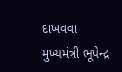દાખવવા મુખ્યમંત્રી ભૂપેન્દ્ર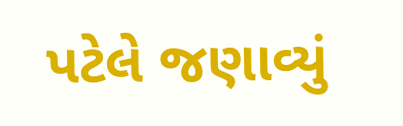પટેલે જણાવ્યું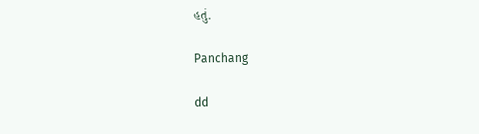હતું.

Panchang

dd